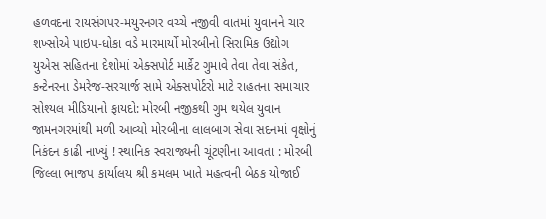હળવદના રાયસંગપર-મયુરનગર વચ્ચે નજીવી વાતમાં યુવાનને ચાર શખ્સોએ પાઇપ-ધોકા વડે મારમાર્યો મોરબીનો સિરામિક ઉદ્યોગ યુએસ સહિતના દેશોમાં એક્સપોર્ટ માર્કેટ ગુમાવે તેવા તેવા સંકેત, કન્ટેનરના ડેમરેજ-સરચાર્જ સામે એક્સપોર્ટરો માટે રાહતના સમાચાર સોશ્યલ મીડિયાનો ફાયદો: મોરબી નજીકથી ગુમ થયેલ યુવાન જામનગરમાંથી મળી આવ્યો મોરબીના લાલબાગ સેવા સદનમાં વૃક્ષોનું નિકંદન કાઢી નાખ્યું ! સ્થાનિક સ્વરાજ્યની ચૂંટણીના આવતા : મોરબી જિલ્લા ભાજપ કાર્યાલય શ્રી કમલમ ખાતે મહત્વની બેઠક યોજાઈ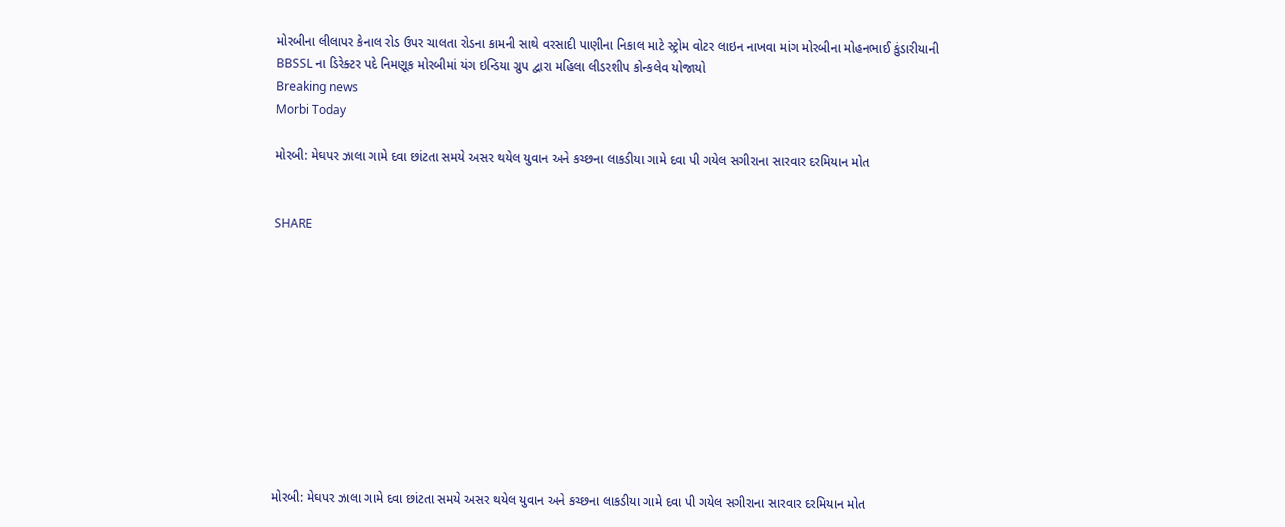મોરબીના લીલાપર કેનાલ રોડ ઉપર ચાલતા રોડના કામની સાથે વરસાદી પાણીના નિકાલ માટે સ્ટ્રોમ વોટર લાઇન નાખવા માંગ મોરબીના મોહનભાઈ કુંડારીયાની BBSSL ના ડિરેક્ટર પદે નિમણૂક મોરબીમાં યંગ ઇન્ડિયા ગ્રુપ દ્વારા મહિલા લીડરશીપ કોન્કલેવ યોજાયો
Breaking news
Morbi Today

મોરબી: મેઘપર ઝાલા ગામે દવા છાંટતા સમયે અસર થયેલ યુવાન અને કચ્છના લાકડીયા ગામે દવા પી ગયેલ સગીરાના સારવાર દરમિયાન મોત


SHARE











મોરબી: મેઘપર ઝાલા ગામે દવા છાંટતા સમયે અસર થયેલ યુવાન અને કચ્છના લાકડીયા ગામે દવા પી ગયેલ સગીરાના સારવાર દરમિયાન મોત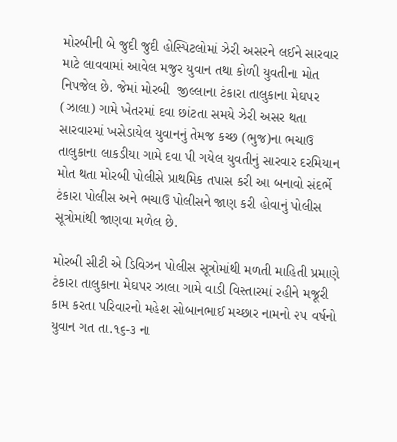મોરબીની બે જુદી જુદી હોસ્પિટલોમાં ઝેરી અસરને લઈને સારવાર માટે લાવવામાં આવેલ મજુર યુવાન તથા કોળી યુવતીના મોત નિપજેલ છે. જેમાં મોરબી  જીલ્લાના ટંકારા તાલુકાના મેઘપર (ઝાલા) ગામે ખેતરમાં દવા છાંટતા સમયે ઝેરી અસર થતા સારવારમાં ખસેડાયેલ યુવાનનું તેમજ કચ્છ (ભુજ)ના ભચાઉ તાલુકાના લાકડીયા ગામે દવા પી ગયેલ યુવતીનું સારવાર દરમિયાન મોત થતા મોરબી પોલીસે પ્રાથમિક તપાસ કરી આ બનાવો સંદર્ભે ટંકારા પોલીસ અને ભચાઉ પોલીસને જાણ કરી હોવાનું પોલીસ સૂત્રોમાંથી જાણવા મળેલ છે.

મોરબી સીટી એ ડિવિઝન પોલીસ સૂત્રોમાંથી મળતી માહિતી પ્રમાણે ટંકારા તાલુકાના મેઘપર ઝાલા ગામે વાડી વિસ્તારમાં રહીને મજૂરી કામ કરતા પરિવારનો મહેશ સોબાનભાઈ મચ્છાર નામનો ૨૫ વર્ષનો યુવાન ગત તા.૧૬-૩ ના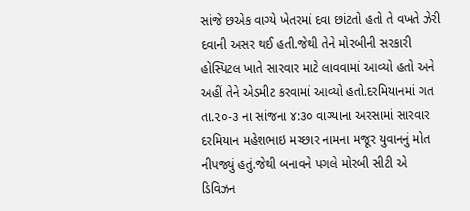સાંજે છએક વાગ્યે ખેતરમાં દવા છાંટતો હતો તે વખતે ઝેરી દવાની અસર થઈ હતી.જેથી તેને મોરબીની સરકારી હોસ્પિટલ ખાતે સારવાર માટે લાવવામાં આવ્યો હતો અને અહીં તેને એડમીટ કરવામાં આવ્યો હતો.દરમિયાનમાં ગત તા.૨૦-૩ ના સાંજના ૪:૩૦ વાગ્યાના અરસામાં સારવાર દરમિયાન મહેશભાઇ મચ્છાર નામના મજૂર યુવાનનું મોત નીપજ્યું હતું.જેથી બનાવને પગલે મોરબી સીટી એ ડિવિઝન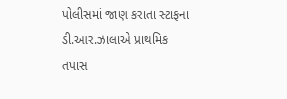પોલીસમાં જાણ કરાતા સ્ટાફના ડી.આર.ઝાલાએ પ્રાથમિક તપાસ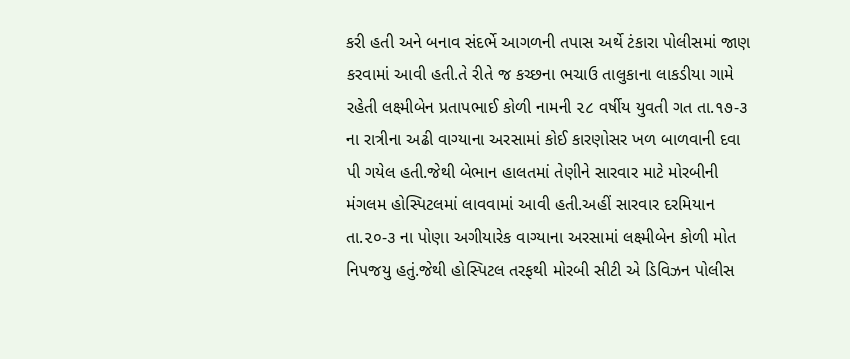કરી હતી અને બનાવ સંદર્ભે આગળની તપાસ અર્થે ટંકારા પોલીસમાં જાણ કરવામાં આવી હતી.તે રીતે જ કચ્છના ભચાઉ તાલુકાના લાકડીયા ગામે રહેતી લક્ષ્મીબેન પ્રતાપભાઈ કોળી નામની ૨૮ વર્ષીય યુવતી ગત તા.૧૭-૩ ના રાત્રીના અઢી વાગ્યાના અરસામાં કોઈ કારણોસર ખળ બાળવાની દવા પી ગયેલ હતી.જેથી બેભાન હાલતમાં તેણીને સારવાર માટે મોરબીની મંગલમ હોસ્પિટલમાં લાવવામાં આવી હતી.અહીં સારવાર દરમિયાન તા.૨૦-૩ ના પોણા અગીયારેક વાગ્યાના અરસામાં લક્ષ્મીબેન કોળી મોત નિપજયુ હતું.જેથી હોસ્પિટલ તરફથી મોરબી સીટી એ ડિવિઝન પોલીસ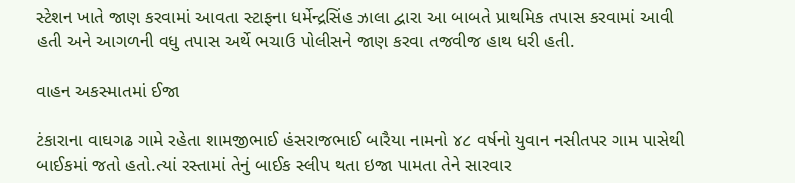સ્ટેશન ખાતે જાણ કરવામાં આવતા સ્ટાફના ધર્મેન્દ્રસિંહ ઝાલા દ્વારા આ બાબતે પ્રાથમિક તપાસ કરવામાં આવી હતી અને આગળની વધુ તપાસ અર્થે ભચાઉ પોલીસને જાણ કરવા તજવીજ હાથ ધરી હતી.

વાહન અકસ્માતમાં ઈજા

ટંકારાના વાઘગઢ ગામે રહેતા શામજીભાઈ હંસરાજભાઈ બારૈયા નામનો ૪૮ વર્ષનો યુવાન નસીતપર ગામ પાસેથી બાઈકમાં જતો હતો.ત્યાં રસ્તામાં તેનું બાઈક સ્લીપ થતા ઇજા પામતા તેને સારવાર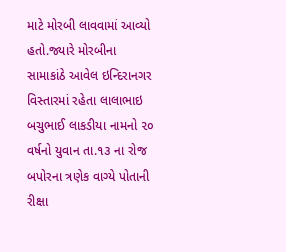માટે મોરબી લાવવામાં આવ્યો હતો.જ્યારે મોરબીના સામાકાંઠે આવેલ ઇન્દિરાનગર વિસ્તારમાં રહેતા લાલાભાઇ બચુભાઈ લાકડીયા નામનો ૨૦ વર્ષનો યુવાન તા.૧૩ ના રોજ બપોરના ત્રણેક વાગ્યે પોતાની રીક્ષા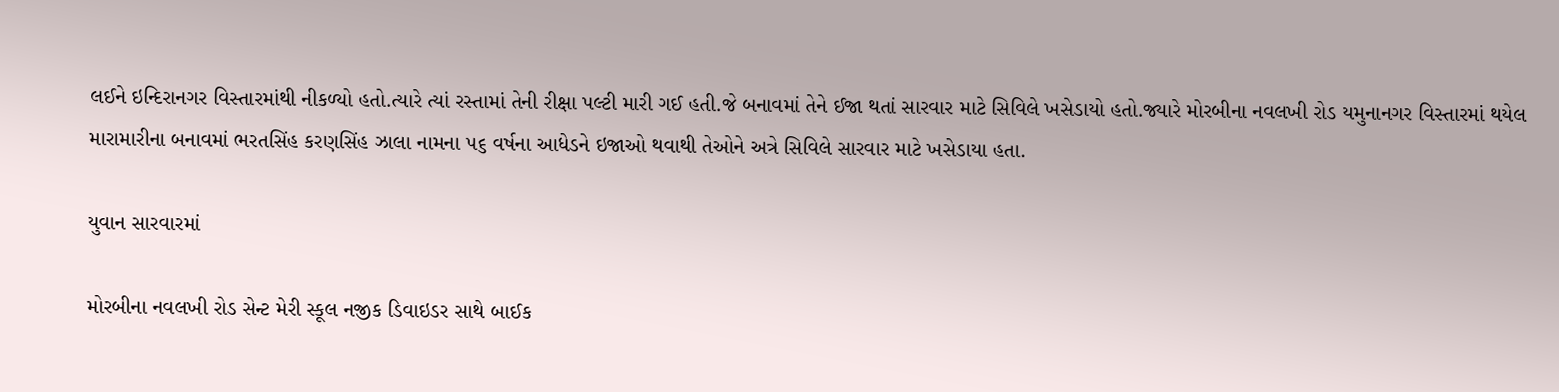લઈને ઇન્દિરાનગર વિસ્તારમાંથી નીકળ્યો હતો.ત્યારે ત્યાં રસ્તામાં તેની રીક્ષા પલ્ટી મારી ગઈ હતી.જે બનાવમાં તેને ઈજા થતાં સારવાર માટે સિવિલે ખસેડાયો હતો.જ્યારે મોરબીના નવલખી રોડ યમુનાનગર વિસ્તારમાં થયેલ મારામારીના બનાવમાં ભરતસિંહ કરણસિંહ ઝાલા નામના ૫૬ વર્ષના આધેડને ઇજાઓ થવાથી તેઓને અત્રે સિવિલે સારવાર માટે ખસેડાયા હતા.

યુવાન સારવારમાં

મોરબીના નવલખી રોડ સેન્ટ મેરી સ્કૂલ નજીક ડિવાઇડર સાથે બાઈક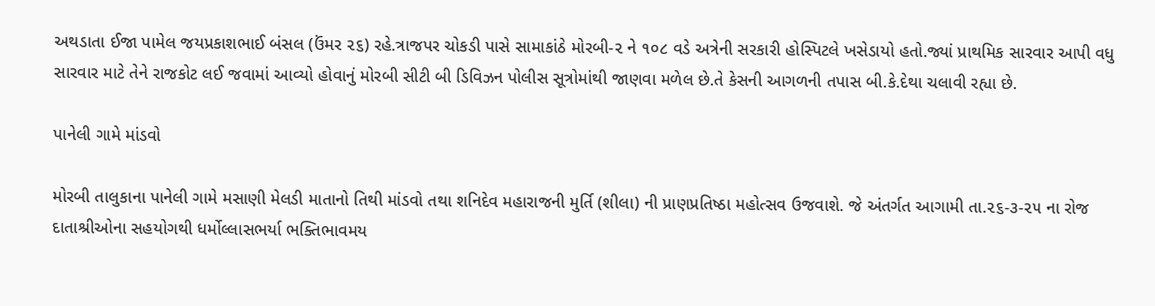અથડાતા ઈજા પામેલ જયપ્રકાશભાઈ બંસલ (ઉંમર ૨૬) રહે.ત્રાજપર ચોકડી પાસે સામાકાંઠે મોરબી-૨ ને ૧૦૮ વડે અત્રેની સરકારી હોસ્પિટલે ખસેડાયો હતો.જ્યાં પ્રાથમિક સારવાર આપી વધુ સારવાર માટે તેને રાજકોટ લઈ જવામાં આવ્યો હોવાનું મોરબી સીટી બી ડિવિઝન પોલીસ સૂત્રોમાંથી જાણવા મળેલ છે.તે કેસની આગળની તપાસ બી.કે.દેથા ચલાવી રહ્યા છે.

પાનેલી ગામે માંડવો

મોરબી તાલુકાના પાનેલી ગામે મસાણી મેલડી માતાનો તિથી માંડવો તથા શનિદેવ મહારાજની મુર્તિ (શીલા) ની પ્રાણપ્રતિષ્ઠા મહોત્સવ ઉજવાશે. જે અંતર્ગત આગામી તા.૨૬-૩-૨૫ ના રોજ દાતાશ્રીઓના સહયોગથી ધર્મોલ્લાસભર્યા ભક્તિભાવમય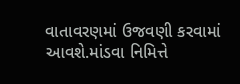વાતાવરણમાં ઉજવણી કરવામાં આવશે.માંડવા નિમિત્તે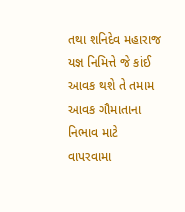તથા શનિદેવ મહારાજ યજ્ઞ નિમિત્તે જે કાંઈ આવક થશે તે તમામ આવક ગૌમાતાના નિભાવ માટે વાપરવામા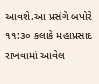આવશે.આ પ્રસંગે બપોરે ૧૧:૩૦ કલાકે મહાપ્રસાદ રાખવામાં આવેલ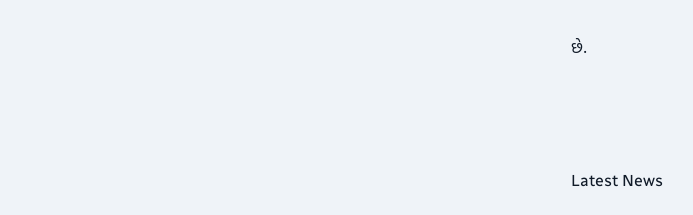છે.






Latest News